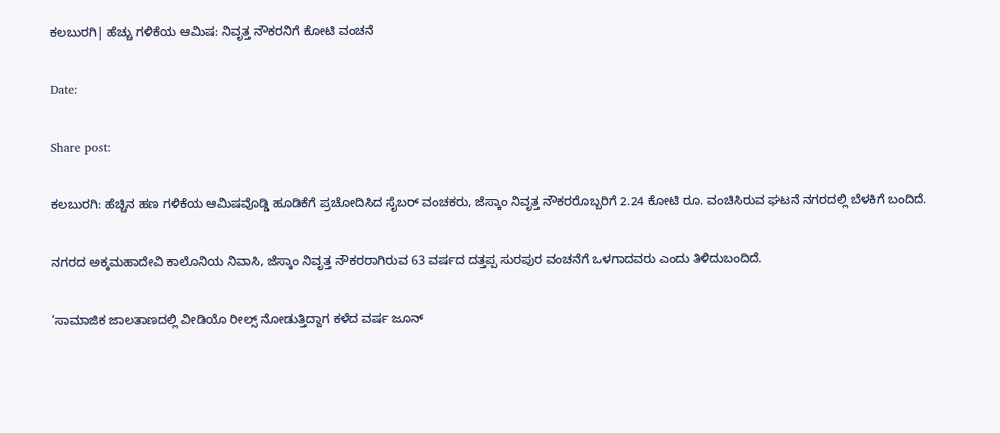ಕಲಬುರಗಿ| ಹೆಚ್ಚು ಗಳಿಕೆಯ ಆಮಿಷ: ನಿವೃತ್ತ ನೌಕರನಿಗೆ ಕೋಟಿ ವಂಚನೆ

Date:

Share post:

ಕಲಬುರಗಿ: ಹೆಚ್ಚಿನ ಹಣ ಗಳಿಕೆಯ ಆಮಿಷವೊಡ್ಡಿ ಹೂಡಿಕೆಗೆ ಪ್ರಚೋದಿಸಿದ ಸೈಬರ್ ವಂಚಕರು, ಜೆಸ್ಕಾಂ ನಿವೃತ್ತ ನೌಕರರೊಬ್ಬರಿಗೆ 2.24 ಕೋಟಿ ರೂ. ವಂಚಿಸಿರುವ ಘಟನೆ ನಗರದಲ್ಲಿ ಬೆಳಕಿಗೆ ಬಂದಿದೆ.

ನಗರದ ಅಕ್ಕಮಹಾದೇವಿ ಕಾಲೊನಿಯ ನಿವಾಸಿ, ಜೆಸ್ಕಾಂ ನಿವೃತ್ತ ನೌಕರರಾಗಿರುವ 63 ವರ್ಷದ ದತ್ತಪ್ಪ ಸುರಪುರ ವಂಚನೆಗೆ ಒಳಗಾದವರು ಎಂದು ತಿಳಿದುಬಂದಿದೆ.

‘ಸಾಮಾಜಿಕ ಜಾಲತಾಣದಲ್ಲಿ ವೀಡಿಯೊ ರೀಲ್ಸ್ ನೋಡುತ್ತಿದ್ದಾಗ ಕಳೆದ ವರ್ಷ ಜೂನ್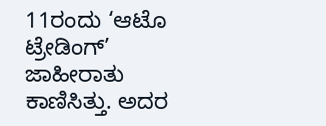11ರಂದು ‘ಆಟೊ ಟ್ರೇಡಿಂಗ್’ ಜಾಹೀರಾತು ಕಾಣಿಸಿತ್ತು. ಅದರ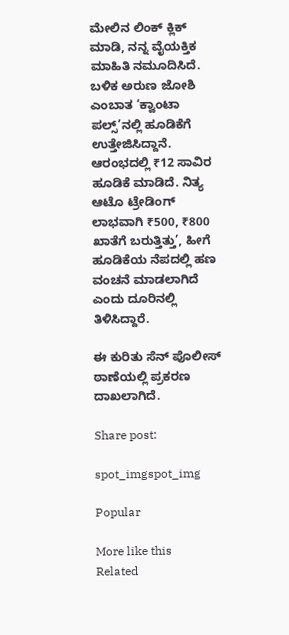ಮೇಲಿನ ಲಿಂಕ್ ಕ್ಲಿಕ್ ಮಾಡಿ, ನನ್ನ ವೈಯಕ್ತಿಕ ಮಾಹಿತಿ ನಮೂದಿಸಿದೆ. ಬಳಿಕ ಅರುಣ ಜೋಶಿ ಎಂಬಾತ ‘ಕ್ವಾಂಟಾ ಪಲ್ಸ್‌’ನಲ್ಲಿ ಹೂಡಿಕೆಗೆ ಉತ್ತೇಜಿಸಿದ್ದಾನೆ. ಆರಂಭದಲ್ಲಿ ₹12 ಸಾವಿರ ಹೂಡಿಕೆ ಮಾಡಿದೆ. ನಿತ್ಯ ಆಟೊ ಟ್ರೇಡಿಂಗ್ ಲಾಭವಾಗಿ ₹500, ₹800 ಖಾತೆಗೆ ಬರುತ್ತಿತ್ತು’, ಹೀಗೆ ಹೂಡಿಕೆಯ ನೆಪದಲ್ಲಿ ಹಣ ವಂಚನೆ ಮಾಡಲಾಗಿದೆ ಎಂದು ದೂರಿನಲ್ಲಿ ತಿಳಿಸಿದ್ದಾರೆ.

ಈ ಕುರಿತು ಸೆನ್ ಪೊಲೀಸ್ ಠಾಣೆಯಲ್ಲಿ ಪ್ರಕರಣ ದಾಖಲಾಗಿದೆ.

Share post:

spot_imgspot_img

Popular

More like this
Related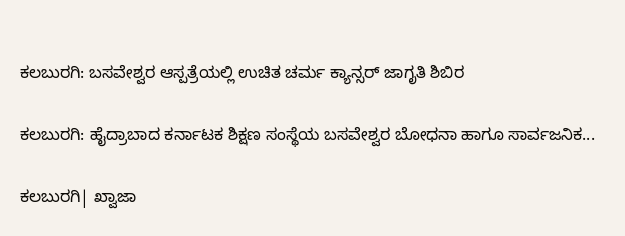ಕಲಬುರಗಿ: ಬಸವೇಶ್ವರ ಆಸ್ಪತ್ರೆಯಲ್ಲಿ ಉಚಿತ ಚರ್ಮ ಕ್ಯಾನ್ಸರ್ ಜಾಗೃತಿ ಶಿಬಿರ

ಕಲಬುರಗಿ: ಹೈದ್ರಾಬಾದ ಕರ್ನಾಟಕ ಶಿಕ್ಷಣ ಸಂಸ್ಥೆಯ ಬಸವೇಶ್ವರ ಬೋಧನಾ ಹಾಗೂ ಸಾರ್ವಜನಿಕ...

ಕಲಬುರಗಿ| ಖ್ವಾಜಾ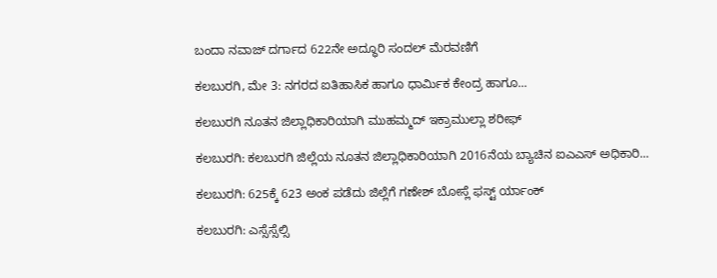ಬಂದಾ ನವಾಜ್ ದರ್ಗಾದ 622ನೇ ಅದ್ಧೂರಿ ಸಂದಲ್ ಮೆರವಣಿಗೆ

ಕಲಬುರಗಿ, ಮೇ 3: ನಗರದ ಐತಿಹಾಸಿಕ ಹಾಗೂ ಧಾರ್ಮಿಕ ಕೇಂದ್ರ ಹಾಗೂ...

ಕಲಬುರಗಿ ನೂತನ ಜಿಲ್ಲಾಧಿಕಾರಿಯಾಗಿ ಮುಹಮ್ಮದ್ ಇಕ್ರಾಮುಲ್ಲಾ ಶರೀಫ್

ಕಲಬುರಗಿ: ಕಲಬುರಗಿ ಜಿಲ್ಲೆಯ ನೂತನ ಜಿಲ್ಲಾಧಿಕಾರಿಯಾಗಿ 2016ನೆಯ ಬ್ಯಾಚಿನ ಐಎಎಸ್ ಅಧಿಕಾರಿ...

ಕಲಬುರಗಿ: 625ಕ್ಕೆ 623 ಅಂಕ ಪಡೆದು ಜಿಲ್ಲೆಗೆ ಗಣೇಶ್ ಬೋಸ್ಲೆ ಫಸ್ಟ್ ರ್ಯಾಂಕ್

ಕಲಬುರಗಿ: ಎಸ್ಸೆಸ್ಸೆಲ್ಸಿ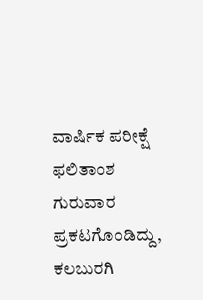ವಾರ್ಷಿಕ ಪರೀಕ್ಷೆ ಫಲಿತಾಂಶ ಗುರುವಾರ ಪ್ರಕಟಗೊಂಡಿದ್ದು, ಕಲಬುರಗಿ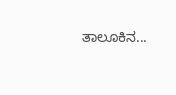ತಾಲೂಕಿನ...